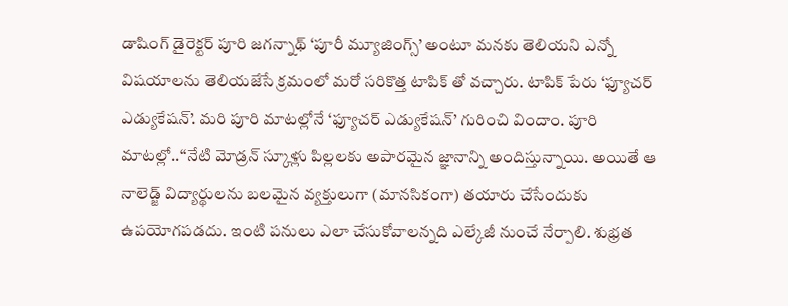డాషింగ్ డైరెక్టర్ పూరి జగన్నాథ్ ‘పూరీ మ్యూజింగ్స్’ అంటూ మనకు తెలియని ఎన్నో విషయాలను తెలియజేసే క్రమంలో మరో సరికొత్త టాపిక్ తో వచ్చారు. టాపిక్ పేరు ‘ఫ్యూచర్ ఎడ్యుకేషన్’. మరి పూరి మాటల్లోనే ‘ఫ్యూచర్ ఎడ్యుకేషన్’ గురించి విందాం. పూరి మాటల్లో..‘‘నేటి మోడ్రన్ స్కూళ్లు పిల్లలకు అపారమైన జ్ఞానాన్ని అందిస్తున్నాయి. అయితే ఆ నాలెడ్జ్ విద్యార్థులను బలమైన వ్యక్తులుగా (మానసికంగా) తయారు చేసేందుకు ఉపయోగపడదు. ఇంటి పనులు ఎలా చేసుకోవాలన్నది ఎల్కేజీ నుంచే నేర్పాలి. శుభ్రత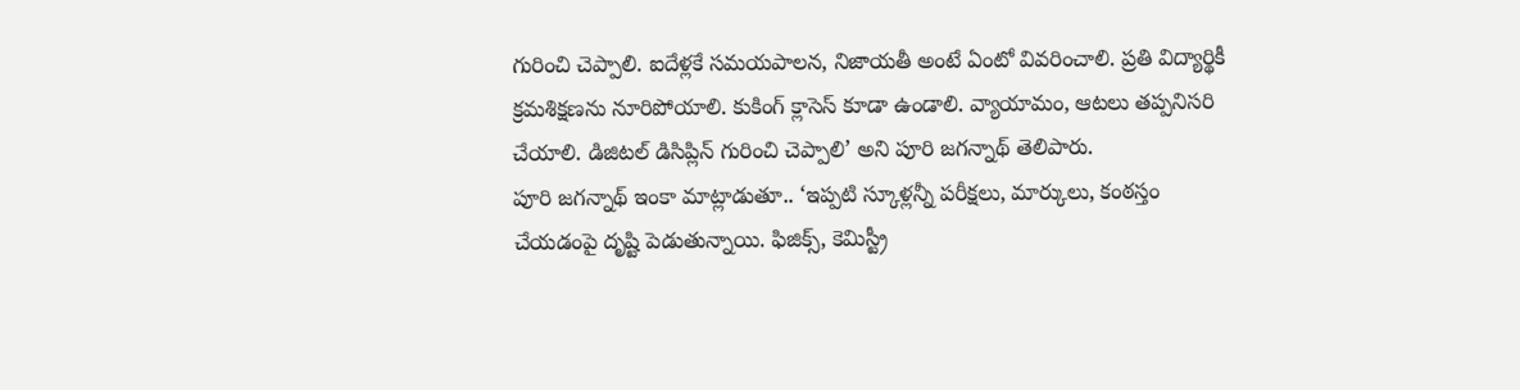గురించి చెప్పాలి. ఐదేళ్లకే సమయపాలన, నిజాయతీ అంటే ఏంటో వివరించాలి. ప్రతి విద్యార్థికీ క్రమశిక్షణను నూరిపోయాలి. కుకింగ్ క్లాసెస్ కూడా ఉండాలి. వ్యాయామం, ఆటలు తప్పనిసరి చేయాలి. డిజిటల్ డిసిప్లిన్ గురించి చెప్పాలి’ అని పూరి జగన్నాథ్ తెలిపారు.
పూరి జగన్నాథ్ ఇంకా మాట్లాడుతూ.. ‘ఇప్పటి స్కూళ్లన్నీ పరీక్షలు, మార్కులు, కంఠస్తం చేయడంపై దృష్టి పెడుతున్నాయి. ఫిజిక్స్, కెమిస్ట్రీ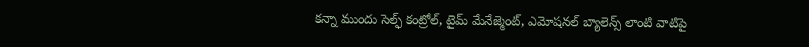కన్నా ముందు సెల్ఫ్ కంట్రోల్, టైమ్ మేనేజ్మెంట్, ఎమోషనల్ బ్యాలెన్స్ లాంటి వాటిపై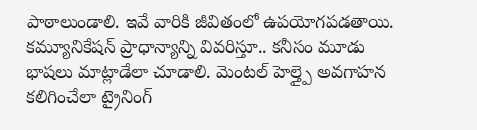పాఠాలుండాలి. ఇవే వారికి జీవితంలో ఉపయోగపడతాయి. కమ్యూనికేషన్ ప్రాధాన్యాన్ని వివరిస్తూ.. కనీసం మూడు భాషలు మాట్లాడేలా చూడాలి. మెంటల్ హెల్త్పై అవగాహన కలిగించేలా ట్రైనింగ్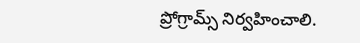ప్రోగ్రామ్స్ నిర్వహించాలి.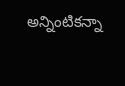అన్నింటికన్నా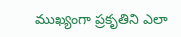ముఖ్యంగా ప్రకృతిని ఎలా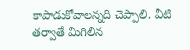కాపాడుకోవాలన్నది చెప్పాలి. వీటి తర్వాతే మిగిలిన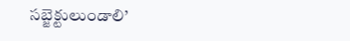సబ్జెక్టులుండాలి’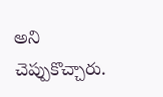అని చెప్పుకొచ్చారు.